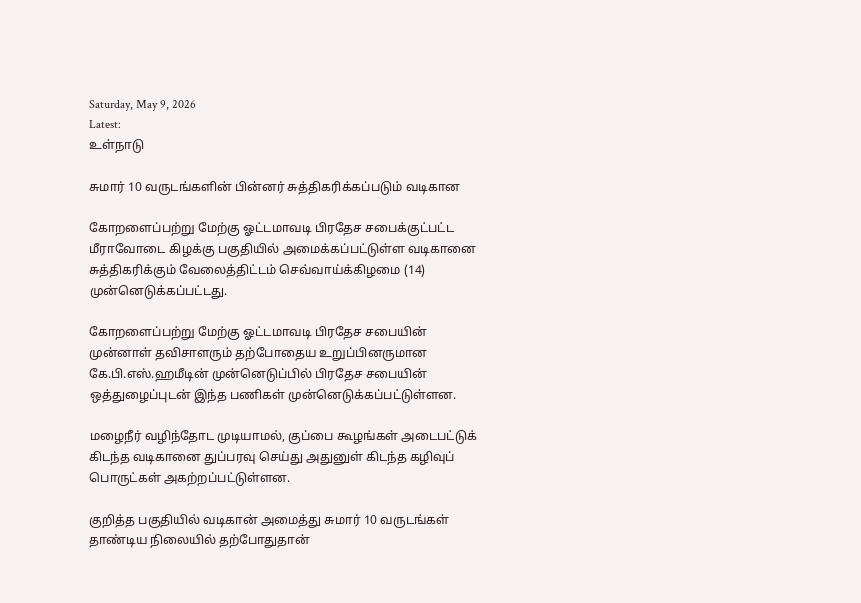Saturday, May 9, 2026
Latest:
உள்நாடு

சுமார் 10 வருடங்களின் பின்னர் சுத்திகரிக்கப்படும் வடிகான

கோறளைப்பற்று மேற்கு ஓட்டமாவடி பிரதேச சபைக்குட்பட்ட மீராவோடை கிழக்கு பகுதியில் அமைக்கப்பட்டுள்ள வடிகானை சுத்திகரிக்கும் வேலைத்திட்டம் செவ்வாய்க்கிழமை (14) முன்னெடுக்கப்பட்டது.

கோறளைப்பற்று மேற்கு ஓட்டமாவடி பிரதேச சபையின் முன்னாள் தவிசாளரும் தற்போதைய உறுப்பினருமான கே.பி.எஸ்.ஹமீடின் முன்னெடுப்பில் பிரதேச சபையின் ஒத்துழைப்புடன் இந்த பணிகள் முன்னெடுக்கப்பட்டுள்ளன.

மழைநீர் வழிந்தோட முடியாமல், குப்பை கூழங்கள் அடைபட்டுக் கிடந்த வடிகானை துப்பரவு செய்து அதுனுள் கிடந்த கழிவுப் பொருட்கள் அகற்றப்பட்டுள்ளன.

குறித்த பகுதியில் வடிகான் அமைத்து சுமார் 10 வருடங்கள் தாண்டிய நிலையில் தற்போதுதான்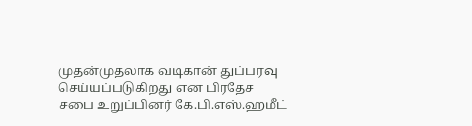முதன்முதலாக வடிகான் துப்பரவு செய்யப்படுகிறது என பிரதேச சபை உறுப்பினர் கே.பி.எஸ்.ஹமீட்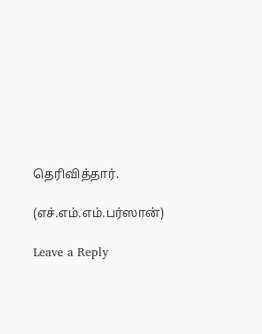தெரிவித்தார்.

(எச்.எம்.எம்.பர்ஸான்)

Leave a Reply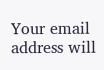Your email address will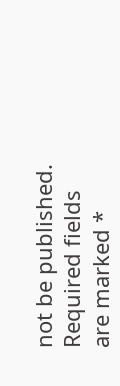not be published. Required fields are marked *